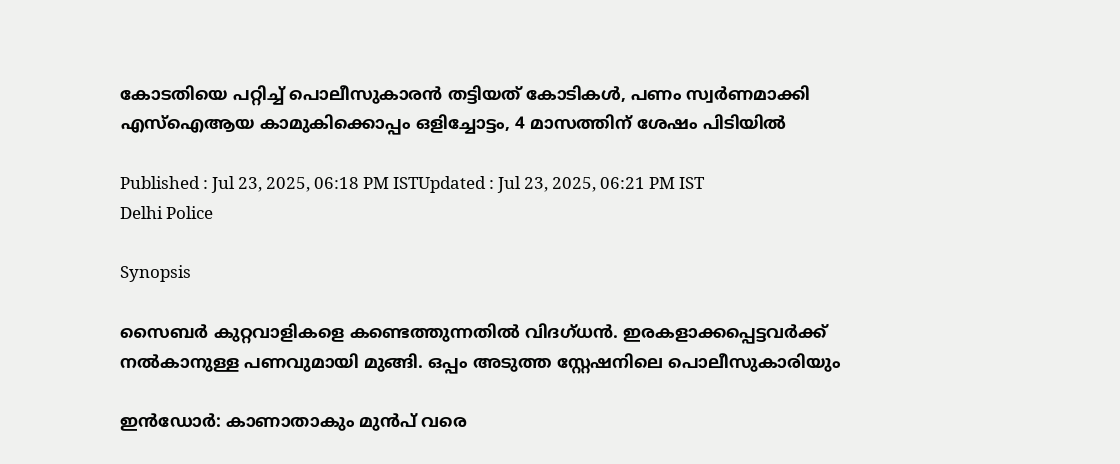കോടതിയെ പറ്റിച്ച് പൊലീസുകാരൻ തട്ടിയത് കോടികൾ, പണം സ്വ‍ർണമാക്കി എസ്ഐആയ കാമുകിക്കൊപ്പം ഒളിച്ചോട്ടം, 4 മാസത്തിന് ശേഷം പിടിയിൽ

Published : Jul 23, 2025, 06:18 PM ISTUpdated : Jul 23, 2025, 06:21 PM IST
Delhi Police

Synopsis

സൈബർ കുറ്റവാളികളെ കണ്ടെത്തുന്നതിൽ വിദഗ്ധൻ. ഇരകളാക്കപ്പെട്ടവർക്ക് നൽകാനുള്ള പണവുമായി മുങ്ങി. ഒപ്പം അടുത്ത സ്റ്റേഷനിലെ പൊലീസുകാരിയും

ഇൻ‍ഡോർ: കാണാതാകും മുൻപ് വരെ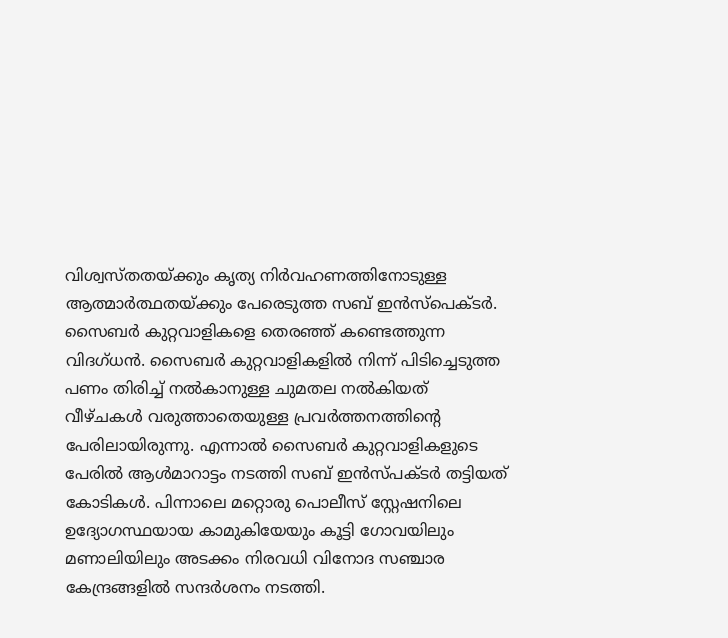വിശ്വസ്തതയ്ക്കും കൃത്യ നിർവഹണത്തിനോടുള്ള ആത്മാർത്ഥതയ്ക്കും പേരെടുത്ത സബ് ഇൻസ്പെക്ടർ. സൈബർ കുറ്റവാളികളെ തെര‌ഞ്ഞ് കണ്ടെത്തുന്ന വിദഗ്ധൻ. സൈബർ കുറ്റവാളികളിൽ നിന്ന് പിടിച്ചെടുത്ത പണം തിരിച്ച് നൽകാനുള്ള ചുമതല നൽകിയത് വീഴ്ചകൾ വരുത്താതെയുള്ള പ്രവർത്തനത്തിന്റെ പേരിലായിരുന്നു. എന്നാൽ സൈബർ കുറ്റവാളികളുടെ പേരിൽ ആൾമാറാട്ടം നടത്തി സബ് ഇൻസ്പക്ടർ തട്ടിയത് കോടികൾ. പിന്നാലെ മറ്റൊരു പൊലീസ് സ്റ്റേഷനിലെ ഉദ്യോഗസ്ഥയായ കാമുകിയേയും കൂട്ടി ഗോവയിലും മണാലിയിലും അടക്കം നിരവധി വിനോദ സ‌‌ഞ്ചാര കേന്ദ്രങ്ങളിൽ സന്ദർശനം നടത്തി.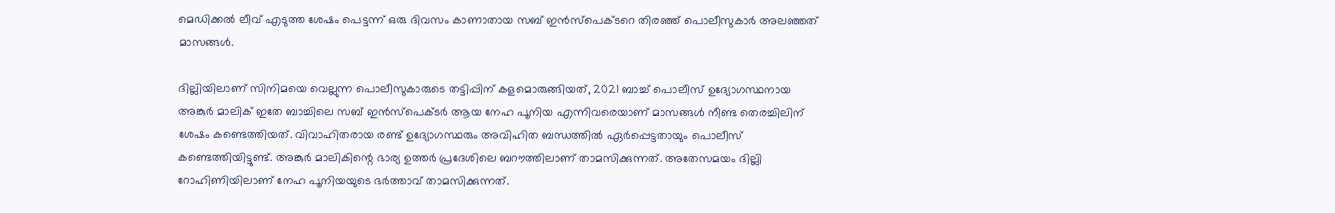മെഡിക്കൽ ലീവ് എടുത്ത ശേഷം പെട്ടന്ന് ഒരു ദിവസം കാണാതായ സബ് ഇൻസ്പെക്ടറെ തിരഞ്ഞ് പൊലീസുകാർ അല‌ഞ്ഞത് മാസങ്ങൾ.

ദില്ലിയിലാണ് സിനിമയെ വെല്ലുന്ന പൊലീസുകാരുടെ തട്ടിപ്പിന് കളമൊരുങ്ങിയത്, 2021 ബാച്ച് പൊലീസ് ഉദ്യോഗസ്ഥനായ അങ്കുർ മാലിക് ഇതേ ബാച്ചിലെ സബ് ഇൻസ്പെക്ടർ ആയ നേഹ പൂനിയ എന്നിവരെയാണ് മാസങ്ങൾ നീണ്ട തെരച്ചിലിന് ശേഷം കണ്ടെത്തിയത്. വിവാഹിതരായ രണ്ട് ഉദ്യോഗസ്ഥരും അവിഹിത ബന്ധത്തിൽ ഏർപ്പെട്ടതായും പൊലീസ് കണ്ടെത്തിയിട്ടുണ്ട്. അങ്കുർ മാലികിന്റെ ഭാര്യ ഉത്തർ പ്രദേശിലെ ബറൗത്തിലാണ് താമസിക്കുന്നത്. അതേസമയം ദില്ലി റോഹിണിയിലാണ് നേഹ പൂനിയയുടെ ഭർത്താവ് താമസിക്കുന്നത്.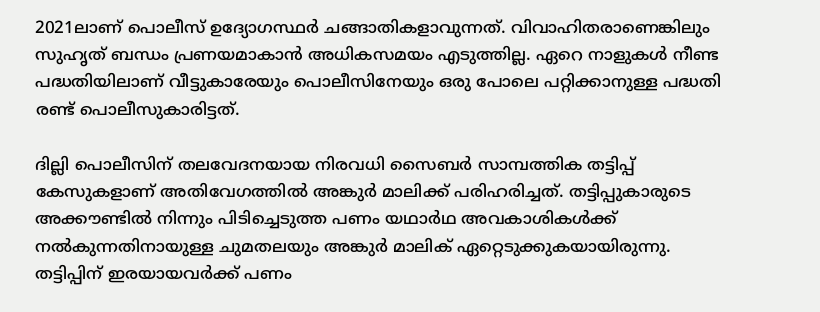2021ലാണ് പൊലീസ് ഉദ്യോഗസ്ഥർ ചങ്ങാതികളാവുന്നത്. വിവാഹിതരാണെങ്കിലും സുഹൃത് ബന്ധം പ്രണയമാകാൻ അധികസമയം എടുത്തില്ല. ഏറെ നാളുകൾ നീണ്ട പദ്ധതിയിലാണ് വീട്ടുകാരേയും പൊലീസിനേയും ഒരു പോലെ പറ്റിക്കാനുള്ള പദ്ധതി രണ്ട് പൊലീസുകാരിട്ടത്.

ദില്ലി പൊലീസിന് തലവേദനയായ നിരവധി സൈബര്‍ സാമ്പത്തിക തട്ടിപ്പ് കേസുകളാണ് അതിവേഗത്തില്‍ അങ്കുര്‍ മാലിക്ക് പരിഹരിച്ചത്. തട്ടിപ്പുകാരുടെ അക്കൗണ്ടില്‍ നിന്നും പിടിച്ചെടുത്ത പണം യഥാര്‍ഥ അവകാശികള്‍ക്ക് നല്‍കുന്നതിനായുള്ള ചുമതലയും അങ്കുർ മാലിക് ഏറ്റെടുക്കുകയായിരുന്നു. തട്ടിപ്പിന് ഇരയായവർക്ക് പണം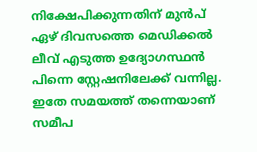നിക്ഷേപിക്കുന്നതിന് മുൻപ് ഏഴ് ദിവസത്തെ മെഡിക്കൽ ലീവ് എടുത്ത ഉദ്യോഗസ്ഥൻ പിന്നെ സ്റ്റേഷനിലേക്ക് വന്നില്ല. ഇതേ സമയത്ത് തന്നെയാണ് സമീപ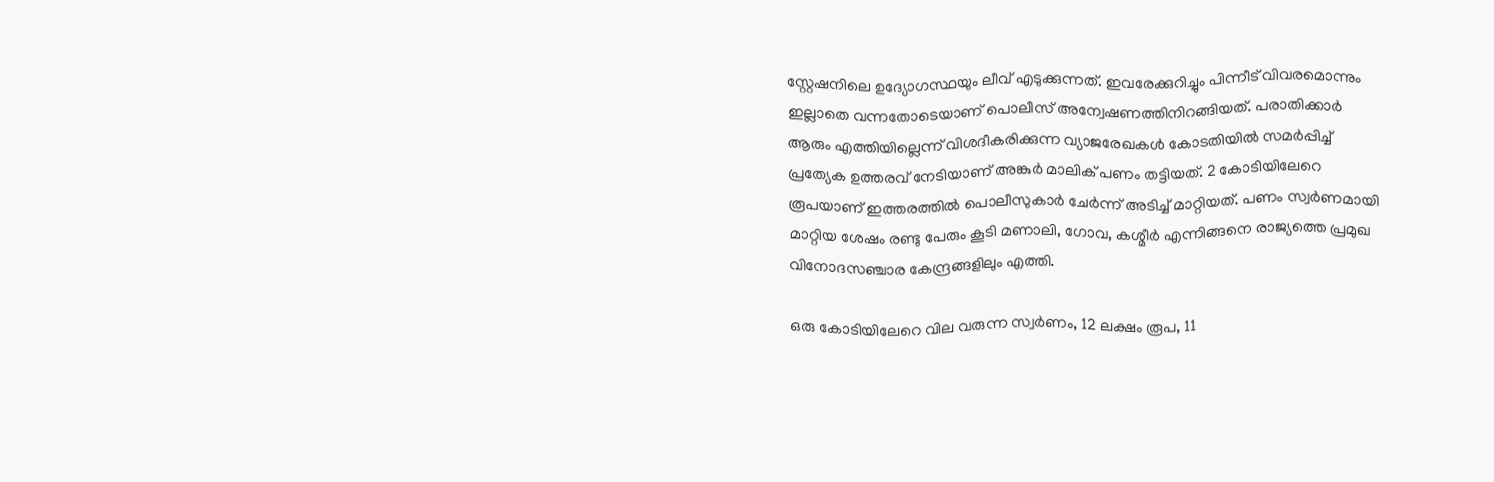സ്റ്റേഷനിലെ ഉദ്യോഗസ്ഥയും ലീവ് എടുക്കുന്നത്. ഇവരേക്കുറിച്ചും പിന്നീട് വിവരമൊന്നും ഇല്ലാതെ വന്നതോടെയാണ് പൊലീസ് അന്വേഷണത്തിനിറങ്ങിയത്. പരാതിക്കാര്‍ ആരും എത്തിയില്ലെന്ന് വിശദീകരിക്കുന്ന വ്യാജരേഖകള്‍ കോടതിയിൽ സമർപ്പിച്ച് പ്രത്യേക ഉത്തരവ് നേടിയാണ് അങ്കുർ മാലിക് പണം തട്ടിയത്. 2 കോടിയിലേറെ രൂപയാണ് ഇത്തരത്തിൽ പൊലീസുകാർ ചേർന്ന് അടിച്ച് മാറ്റിയത്. പണം സ്വ‍ർണമായി മാറ്റിയ ശേഷം രണ്ടു പേരും കൂടി മണാലി, ഗോവ, കശ്മീര്‍ എന്നിങ്ങനെ രാജ്യത്തെ പ്രമുഖ വിനോദസഞ്ചാര കേന്ദ്രങ്ങളിലും എത്തി.

ഒരു കോടിയിലേറെ വില വരുന്ന സ്വർണം, 12 ലക്ഷം രൂപ, 11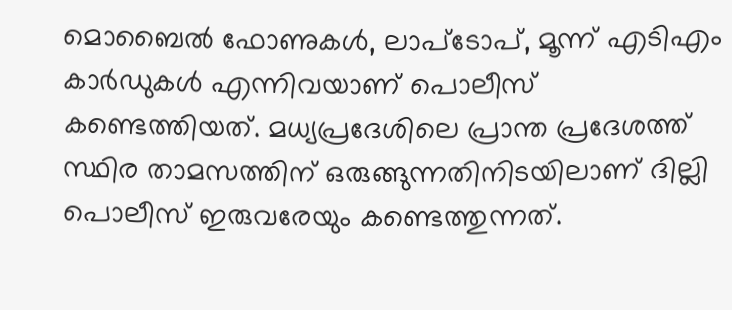മൊബൈല്‍ ഫോണുകള്‍, ലാപ്ടോപ്, മൂന്ന് എടിഎം കാര്‍ഡുകള്‍ എന്നിവയാണ് പൊലീസ് കണ്ടെത്തിയത്. മധ്യപ്രദേശിലെ പ്രാന്ത പ്രദേശത്ത് സ്ഥിര താമസത്തിന് ഒരുങ്ങുന്നതിനിടയിലാണ് ദില്ലി പൊലീസ് ഇരുവരേയും കണ്ടെത്തുന്നത്.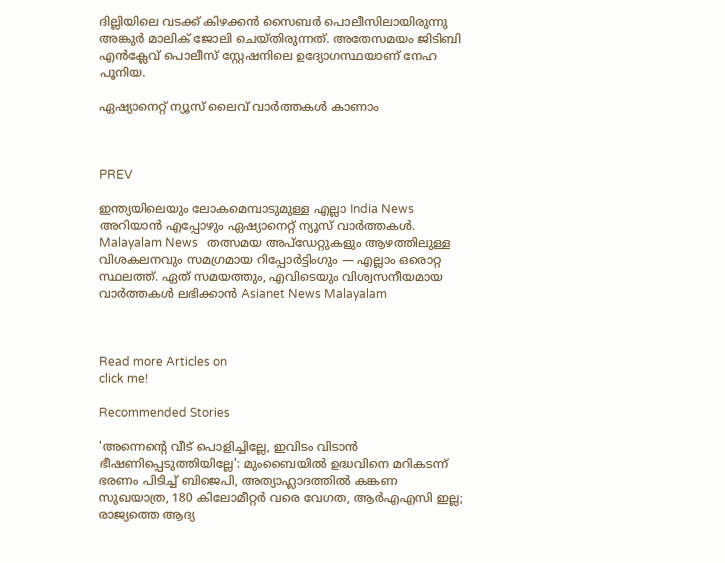ദില്ലിയിലെ വടക്ക് കിഴക്കൻ സൈബർ പൊലീസിലായിരുന്നു അങ്കുർ മാലിക് ജോലി ചെയ്തിരുന്നത്. അതേസമയം ജിടിബി എൻക്ലേവ് പൊലീസ് സ്റ്റേഷനിലെ ഉദ്യോഗസ്ഥയാണ് നേഹ പൂനിയ.

ഏഷ്യാനെറ്റ് ന്യൂസ് ലൈവ് വാർത്തകൾ കാണാം



PREV

ഇന്ത്യയിലെയും ലോകമെമ്പാടുമുള്ള എല്ലാ India News അറിയാൻ എപ്പോഴും ഏഷ്യാനെറ്റ് ന്യൂസ് വാർത്തകൾ. Malayalam News   തത്സമയ അപ്‌ഡേറ്റുകളും ആഴത്തിലുള്ള വിശകലനവും സമഗ്രമായ റിപ്പോർട്ടിംഗും — എല്ലാം ഒരൊറ്റ സ്ഥലത്ത്. ഏത് സമയത്തും, എവിടെയും വിശ്വസനീയമായ വാർത്തകൾ ലഭിക്കാൻ Asianet News Malayalam



Read more Articles on
click me!

Recommended Stories

'അന്നെന്‍റെ വീട് പൊളിച്ചില്ലേ, ഇവിടം വിടാൻ ഭീഷണിപ്പെടുത്തിയില്ലേ': മുംബൈയിൽ ഉദ്ധവിനെ മറികടന്ന് ഭരണം പിടിച്ച് ബിജെപി, അത്യാഹ്ലാദത്തിൽ കങ്കണ
സുഖയാത്ര, 180 കിലോമീറ്റർ വരെ വേഗത, ആർഎഎസി ഇല്ല; രാജ്യത്തെ ആദ്യ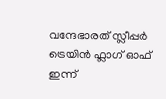വന്ദേഭാരത് സ്ലീപ്പർ ട്രെയിൻ ഫ്ലാഗ് ഓഫ് ഇന്ന്